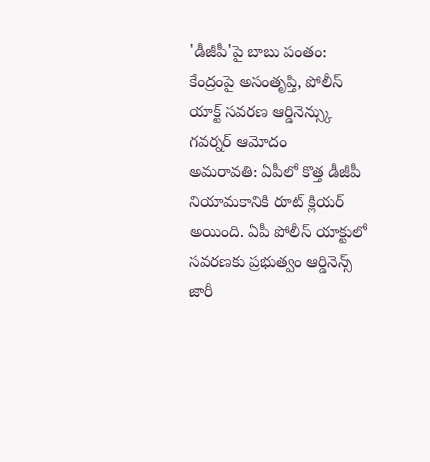'డీజీపీ'పై బాబు పంతం: కేంద్రంపై అసంతృప్తి, పోలీస్ యాక్ట్ సవరణ ఆర్డినెన్స్కు గవర్నర్ ఆమోదం
అమరావతి: ఏపీలో కొత్త డీజీపీ నియామకానికి రూట్ క్లియర్ అయింది. ఏపీ పోలీస్ యాక్టులో సవరణకు ప్రభుత్వం ఆర్డినెన్స్ జారీ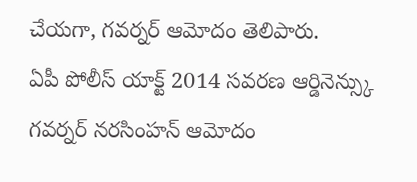చేయగా, గవర్నర్ ఆమోదం తెలిపారు.
ఏపీ పోలీస్ యాక్ట్ 2014 సవరణ ఆర్డినెన్స్కు గవర్నర్ నరసింహన్ ఆమోదం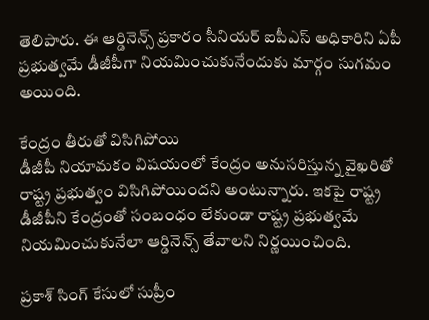తెలిపారు. ఈ ఆర్డినెన్స్ ప్రకారం సీనియర్ ఐపీఎస్ అధికారిని ఏపీ ప్రభుత్వమే డీజీపీగా నియమించుకునేందుకు మార్గం సుగమం అయింది.

కేంద్రం తీరుతో విసిగిపోయి
డీజీపీ నియామకం విషయంలో కేంద్రం అనుసరిస్తున్న వైఖరితో రాష్ట్ర ప్రభుత్వం విసిగిపోయిందని అంటున్నారు. ఇకపై రాష్ట్ర డీజీపీని కేంద్రంతో సంబంధం లేకుండా రాష్ట్ర ప్రభుత్వమే నియమించుకునేలా ఆర్డినెన్స్ తేవాలని నిర్ణయించింది.

ప్రకాశ్ సింగ్ కేసులో సుప్రీం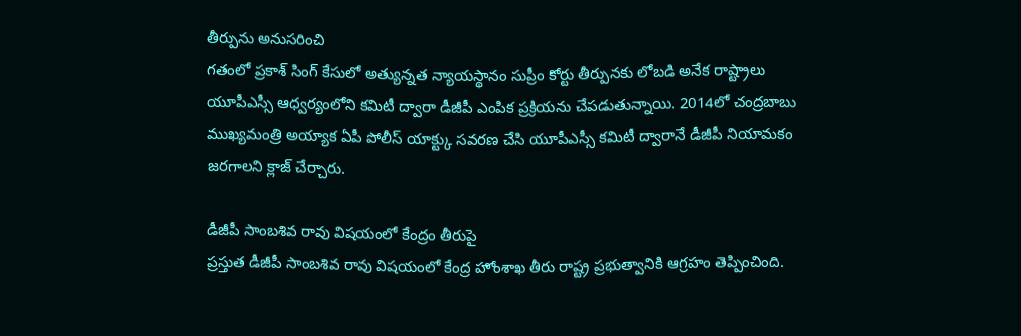తీర్పును అనుసరించి
గతంలో ప్రకాశ్ సింగ్ కేసులో అత్యున్నత న్యాయస్థానం సుప్రీం కోర్టు తీర్పునకు లోబడి అనేక రాష్ట్రాలు యూపీఎస్సీ ఆధ్వర్యంలోని కమిటీ ద్వారా డీజీపీ ఎంపిక ప్రక్రియను చేపడుతున్నాయి. 2014లో చంద్రబాబు ముఖ్యమంత్రి అయ్యాక ఏపీ పోలీస్ యాక్ట్కు సవరణ చేసి యూపీఎస్సీ కమిటీ ద్వారానే డీజీపీ నియామకం జరగాలని క్లాజ్ చేర్చారు.

డీజీపీ సాంబశివ రావు విషయంలో కేంద్రం తీరుపై
ప్రస్తుత డీజీపీ సాంబశివ రావు విషయంలో కేంద్ర హోంశాఖ తీరు రాష్ట్ర ప్రభుత్వానికి ఆగ్రహం తెప్పించింది.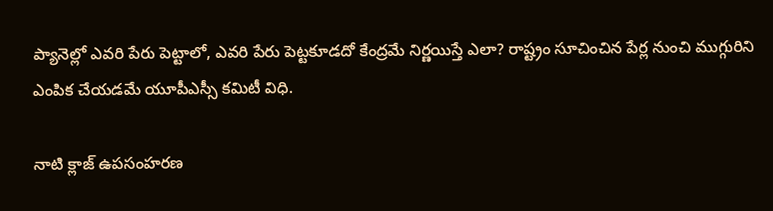ప్యానెల్లో ఎవరి పేరు పెట్టాలో, ఎవరి పేరు పెట్టకూడదో కేంద్రమే నిర్ణయిస్తే ఎలా? రాష్ట్రం సూచించిన పేర్ల నుంచి ముగ్గురిని ఎంపిక చేయడమే యూపీఎస్సీ కమిటీ విధి.

నాటి క్లాజ్ ఉపసంహరణ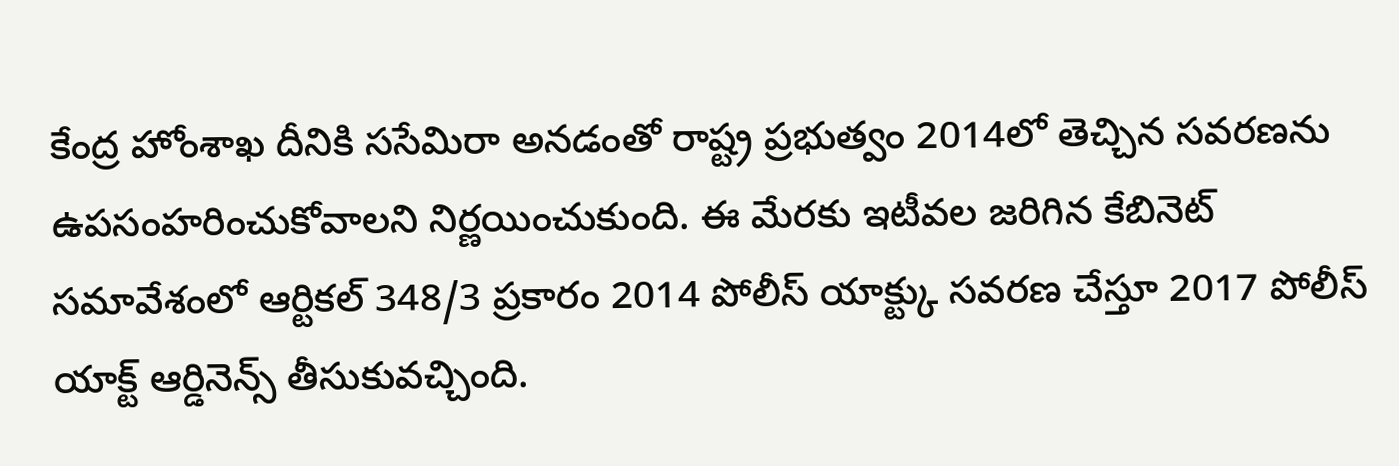కేంద్ర హోంశాఖ దీనికి ససేమిరా అనడంతో రాష్ట్ర ప్రభుత్వం 2014లో తెచ్చిన సవరణను ఉపసంహరించుకోవాలని నిర్ణయించుకుంది. ఈ మేరకు ఇటీవల జరిగిన కేబినెట్ సమావేశంలో ఆర్టికల్ 348/3 ప్రకారం 2014 పోలీస్ యాక్ట్కు సవరణ చేస్తూ 2017 పోలీస్ యాక్ట్ ఆర్డినెన్స్ తీసుకువచ్చింది.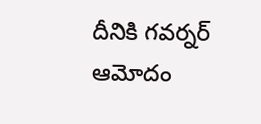దీనికి గవర్నర్ ఆమోదం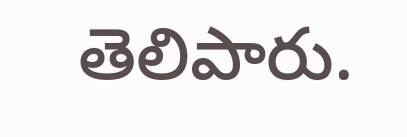తెలిపారు.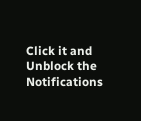Click it and Unblock the Notifications